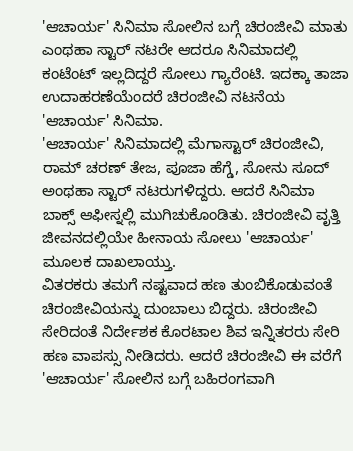'ಆಚಾರ್ಯ' ಸಿನಿಮಾ ಸೋಲಿನ ಬಗ್ಗೆ ಚಿರಂಜೀವಿ ಮಾತು
ಎಂಥಹಾ ಸ್ಟಾರ್ ನಟರೇ ಆದರೂ ಸಿನಿಮಾದಲ್ಲಿ ಕಂಟೆಂಟ್ ಇಲ್ಲದಿದ್ದರೆ ಸೋಲು ಗ್ಯಾರೆಂಟಿ. ಇದಕ್ಕಾ ತಾಜಾ ಉದಾಹರಣೆಯೆಂದರೆ ಚಿರಂಜೀವಿ ನಟನೆಯ 'ಆಚಾರ್ಯ' ಸಿನಿಮಾ.
'ಆಚಾರ್ಯ' ಸಿನಿಮಾದಲ್ಲಿ ಮೆಗಾಸ್ಟಾರ್ ಚಿರಂಜೀವಿ, ರಾಮ್ ಚರಣ್ ತೇಜ, ಪೂಜಾ ಹೆಗ್ಡೆ, ಸೋನು ಸೂದ್ ಅಂಥಹಾ ಸ್ಟಾರ್ ನಟರುಗಳಿದ್ದರು. ಆದರೆ ಸಿನಿಮಾ ಬಾಕ್ಸ್ ಆಫೀಸ್ನಲ್ಲಿ ಮುಗಿಚುಕೊಂಡಿತು. ಚಿರಂಜೀವಿ ವೃತ್ತಿ ಜೀವನದಲ್ಲಿಯೇ ಹೀನಾಯ ಸೋಲು 'ಆಚಾರ್ಯ' ಮೂಲಕ ದಾಖಲಾಯ್ತು.
ವಿತರಕರು ತಮಗೆ ನಷ್ಟವಾದ ಹಣ ತುಂಬಿಕೊಡುವಂತೆ ಚಿರಂಜೀವಿಯನ್ನು ದುಂಬಾಲು ಬಿದ್ದರು. ಚಿರಂಜೀವಿ ಸೇರಿದಂತೆ ನಿರ್ದೇಶಕ ಕೊರಟಾಲ ಶಿವ ಇನ್ನಿತರರು ಸೇರಿ ಹಣ ವಾಪಸ್ಸು ನೀಡಿದರು. ಆದರೆ ಚಿರಂಜೀವಿ ಈ ವರೆಗೆ 'ಆಚಾರ್ಯ' ಸೋಲಿನ ಬಗ್ಗೆ ಬಹಿರಂಗವಾಗಿ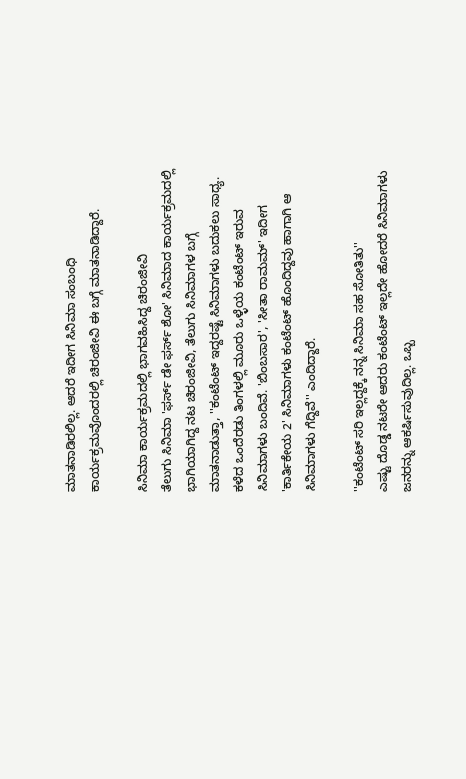ಮಾತನಾಡಿರಲಿಲ್ಲ. ಆದರೆ ಇದೀಗ ಸಿನಿಮಾ ಸಂಬಂಧಿ ಕಾರ್ಯಕ್ರಮವೊಂದರಲ್ಲಿ ಚಿರಂಜೀವಿ ಈ ಬಗ್ಗೆ ಮಾತನಾಡಿದ್ದಾರೆ.

ಸಿನಿಮಾ ಕಾರ್ಯಕ್ರಮದಲ್ಲಿ ಭಾಗವಹಿಸಿದ್ದ ಚಿರಂಜೀವಿ
ತೆಲುಗು ಸಿನಿಮಾ 'ಫರ್ಸ್ ಡೇ ಫರ್ಸ್ ಶೋ' ಸಿನಿಮಾದ ಕಾರ್ಯಕ್ರಮದಲ್ಲಿ ಭಾಗಿಯಾಗಿದ್ದ ನಟ ಚಿರಂಜೀವಿ, ತೆಲುಗು ಸಿನಿಮಾಗಳ ಬಗ್ಗೆ ಮಾತನಾಡುತ್ತಾ, ''ಕಂಟೆಂಟ್ ಇದ್ದರಷ್ಟೆ ಸಿನಿಮಾಗಳು ಬದುಕಲು ಸಾಧ್ಯ. ಕಳೆದ ಒಂದೆರಡು ತಿಂಗಳಲ್ಲಿ ಮೂರು ಒಳ್ಳೆಯ ಕಂಟೆಂಟ್ ಇರುವ ಸಿನಿಮಾಗಳು ಬಂದಿವೆ. 'ಬಿಂಬಸಾರ', 'ಸೀತಾ ರಾಮಮ್' ಇದೀಗ 'ಕಾರ್ತಿಕೇಯ 2' ಸಿನಿಮಾಗಳು ಕಂಟೆಂಟ್ ಹೊಂದಿದ್ದವು ಹಾಗಾಗಿ ಆ ಸಿನಿಮಾಗಳು ಗೆದ್ದಿವೆ'' ಎಂದಿದ್ದಾರೆ.

''ಕಂಟೆಂಟ್ ಸರಿ ಇಲ್ಲದ್ದಕ್ಕೆ ನನ್ನ ಸಿನಿಮಾ ಸಹ ಸೋತಿತು''
ಎಷ್ಟು ದೊಡ್ಡ ನಟರೇ ಆದರು ಕಂಟೆಂಟ್ ಇಲ್ಲದೇ ಹೋದರೆ ಸಿನಿಮಾಗಳು ಜನರನ್ನು ಆಕರ್ಷಿಸುವುದಿಲ್ಲ. ಒಬ್ಬ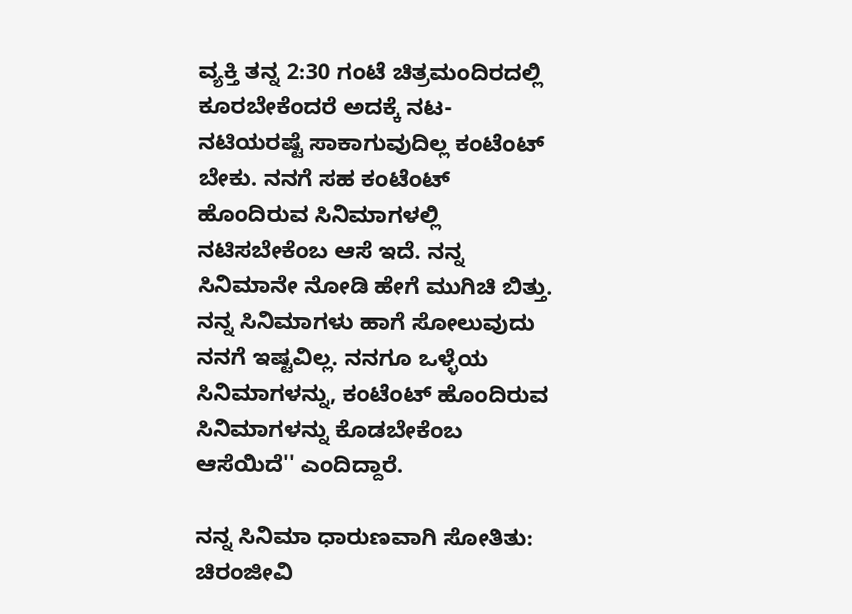ವ್ಯಕ್ತಿ ತನ್ನ 2:30 ಗಂಟೆ ಚಿತ್ರಮಂದಿರದಲ್ಲಿ ಕೂರಬೇಕೆಂದರೆ ಅದಕ್ಕೆ ನಟ-ನಟಿಯರಷ್ಟೆ ಸಾಕಾಗುವುದಿಲ್ಲ ಕಂಟೆಂಟ್ ಬೇಕು. ನನಗೆ ಸಹ ಕಂಟೆಂಟ್ ಹೊಂದಿರುವ ಸಿನಿಮಾಗಳಲ್ಲಿ ನಟಿಸಬೇಕೆಂಬ ಆಸೆ ಇದೆ. ನನ್ನ ಸಿನಿಮಾನೇ ನೋಡಿ ಹೇಗೆ ಮುಗಿಚಿ ಬಿತ್ತು. ನನ್ನ ಸಿನಿಮಾಗಳು ಹಾಗೆ ಸೋಲುವುದು ನನಗೆ ಇಷ್ಟವಿಲ್ಲ. ನನಗೂ ಒಳ್ಳೆಯ ಸಿನಿಮಾಗಳನ್ನು, ಕಂಟೆಂಟ್ ಹೊಂದಿರುವ ಸಿನಿಮಾಗಳನ್ನು ಕೊಡಬೇಕೆಂಬ ಆಸೆಯಿದೆ'' ಎಂದಿದ್ದಾರೆ.

ನನ್ನ ಸಿನಿಮಾ ಧಾರುಣವಾಗಿ ಸೋತಿತು: ಚಿರಂಜೀವಿ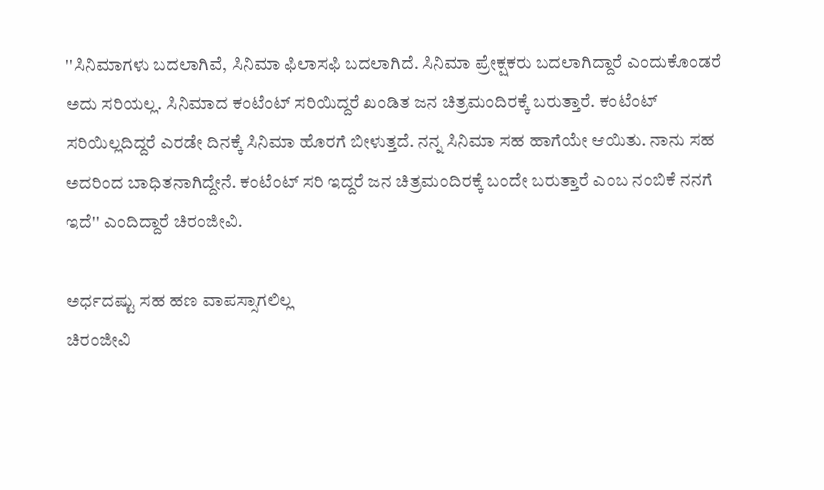''ಸಿನಿಮಾಗಳು ಬದಲಾಗಿವೆ, ಸಿನಿಮಾ ಫಿಲಾಸಫಿ ಬದಲಾಗಿದೆ. ಸಿನಿಮಾ ಪ್ರೇಕ್ಷಕರು ಬದಲಾಗಿದ್ದಾರೆ ಎಂದುಕೊಂಡರೆ ಅದು ಸರಿಯಲ್ಲ. ಸಿನಿಮಾದ ಕಂಟೆಂಟ್ ಸರಿಯಿದ್ದರೆ ಖಂಡಿತ ಜನ ಚಿತ್ರಮಂದಿರಕ್ಕೆ ಬರುತ್ತಾರೆ. ಕಂಟೆಂಟ್ ಸರಿಯಿಲ್ಲದಿದ್ದರೆ ಎರಡೇ ದಿನಕ್ಕೆ ಸಿನಿಮಾ ಹೊರಗೆ ಬೀಳುತ್ತದೆ. ನನ್ನ ಸಿನಿಮಾ ಸಹ ಹಾಗೆಯೇ ಆಯಿತು. ನಾನು ಸಹ ಅದರಿಂದ ಬಾಧಿತನಾಗಿದ್ದೇನೆ. ಕಂಟೆಂಟ್ ಸರಿ ಇದ್ದರೆ ಜನ ಚಿತ್ರಮಂದಿರಕ್ಕೆ ಬಂದೇ ಬರುತ್ತಾರೆ ಎಂಬ ನಂಬಿಕೆ ನನಗೆ ಇದೆ'' ಎಂದಿದ್ದಾರೆ ಚಿರಂಜೀವಿ.

ಅರ್ಧದಷ್ಟು ಸಹ ಹಣ ವಾಪಸ್ಸಾಗಲಿಲ್ಲ
ಚಿರಂಜೀವಿ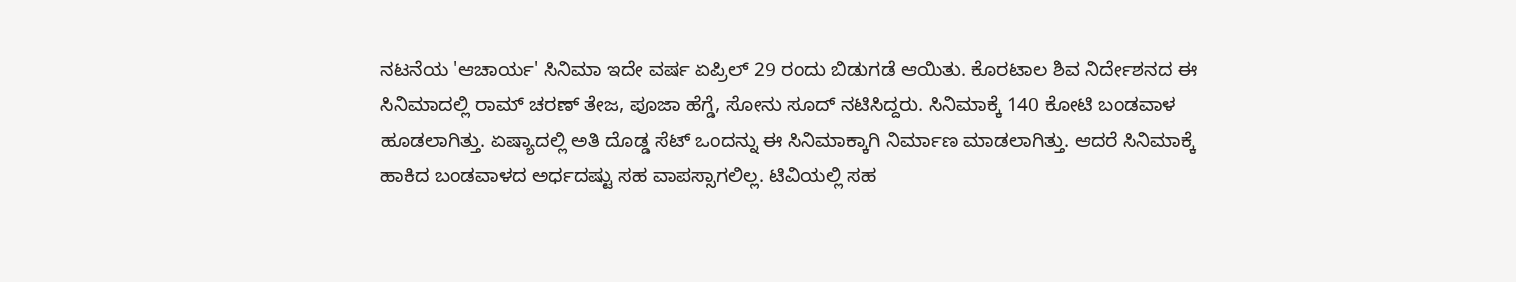ನಟನೆಯ 'ಆಚಾರ್ಯ' ಸಿನಿಮಾ ಇದೇ ವರ್ಷ ಏಪ್ರಿಲ್ 29 ರಂದು ಬಿಡುಗಡೆ ಆಯಿತು. ಕೊರಟಾಲ ಶಿವ ನಿರ್ದೇಶನದ ಈ ಸಿನಿಮಾದಲ್ಲಿ ರಾಮ್ ಚರಣ್ ತೇಜ, ಪೂಜಾ ಹೆಗ್ಡೆ, ಸೋನು ಸೂದ್ ನಟಿಸಿದ್ದರು. ಸಿನಿಮಾಕ್ಕೆ 140 ಕೋಟಿ ಬಂಡವಾಳ ಹೂಡಲಾಗಿತ್ತು. ಏಷ್ಯಾದಲ್ಲಿ ಅತಿ ದೊಡ್ಡ ಸೆಟ್ ಒಂದನ್ನು ಈ ಸಿನಿಮಾಕ್ಕಾಗಿ ನಿರ್ಮಾಣ ಮಾಡಲಾಗಿತ್ತು. ಆದರೆ ಸಿನಿಮಾಕ್ಕೆ ಹಾಕಿದ ಬಂಡವಾಳದ ಅರ್ಧದಷ್ಟು ಸಹ ವಾಪಸ್ಸಾಗಲಿಲ್ಲ. ಟಿವಿಯಲ್ಲಿ ಸಹ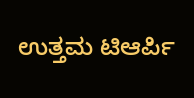ಉತ್ತಮ ಟಿಆರ್ಪಿ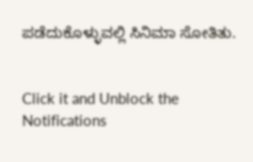ಪಡೆದುಕೊಳ್ಳುವಲ್ಲಿ ಸಿನಿಮಾ ಸೋತಿತು.


Click it and Unblock the Notifications